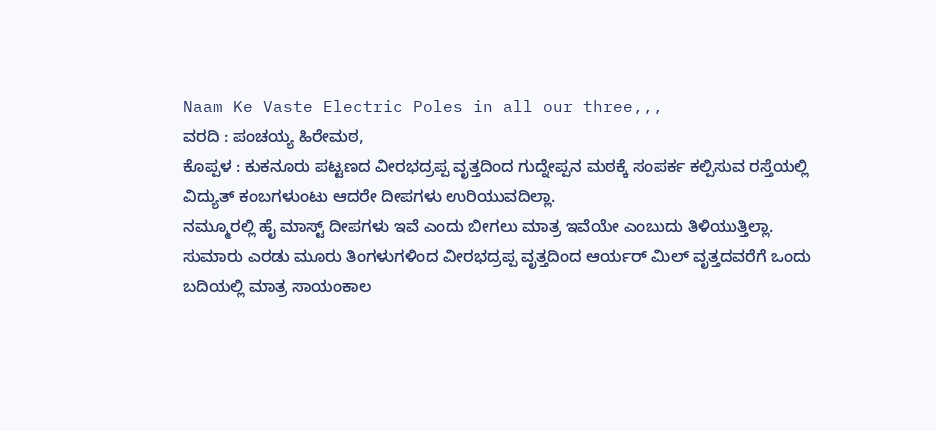Naam Ke Vaste Electric Poles in all our three,,,
ವರದಿ : ಪಂಚಯ್ಯ ಹಿರೇಮಠ,
ಕೊಪ್ಪಳ : ಕುಕನೂರು ಪಟ್ಟಣದ ವೀರಭದ್ರಪ್ಪ ವೃತ್ತದಿಂದ ಗುದ್ನೇಪ್ಪನ ಮಠಕ್ಕೆ ಸಂಪರ್ಕ ಕಲ್ಪಿಸುವ ರಸ್ತೆಯಲ್ಲಿ ವಿದ್ಯುತ್ ಕಂಬಗಳುಂಟು ಆದರೇ ದೀಪಗಳು ಉರಿಯುವದಿಲ್ಲಾ.
ನಮ್ಮೂರಲ್ಲಿ ಹೈ ಮಾಸ್ಟ್ ದೀಪಗಳು ಇವೆ ಎಂದು ಬೀಗಲು ಮಾತ್ರ ಇವೆಯೇ ಎಂಬುದು ತಿಳಿಯುತ್ತಿಲ್ಲಾ.
ಸುಮಾರು ಎರಡು ಮೂರು ತಿಂಗಳುಗಳಿಂದ ವೀರಭದ್ರಪ್ಪ ವೃತ್ತದಿಂದ ಆರ್ಯರ್ ಮಿಲ್ ವೃತ್ತದವರೆಗೆ ಒಂದು ಬದಿಯಲ್ಲಿ ಮಾತ್ರ ಸಾಯಂಕಾಲ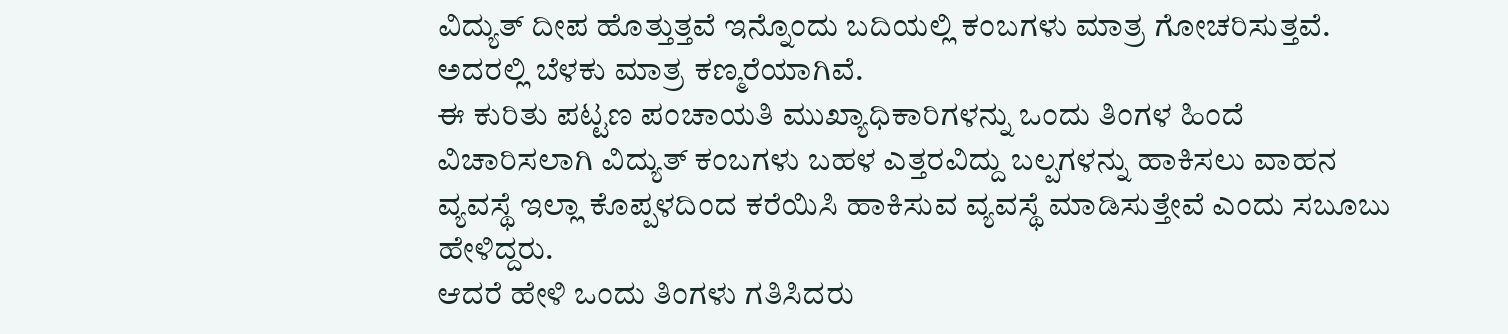ವಿದ್ಯುತ್ ದೀಪ ಹೊತ್ತುತ್ತವೆ ಇನ್ನೊಂದು ಬದಿಯಲ್ಲಿ ಕಂಬಗಳು ಮಾತ್ರ ಗೋಚರಿಸುತ್ತವೆ. ಅದರಲ್ಲಿ ಬೆಳಕು ಮಾತ್ರ ಕಣ್ಮರೆಯಾಗಿವೆ.
ಈ ಕುರಿತು ಪಟ್ಟಣ ಪಂಚಾಯತಿ ಮುಖ್ಯಾಧಿಕಾರಿಗಳನ್ನು ಒಂದು ತಿಂಗಳ ಹಿಂದೆ ವಿಚಾರಿಸಲಾಗಿ ವಿದ್ಯುತ್ ಕಂಬಗಳು ಬಹಳ ಎತ್ತರವಿದ್ದು ಬಲ್ಪಗಳನ್ನು ಹಾಕಿಸಲು ವಾಹನ ವ್ಯವಸ್ಥೆ ಇಲ್ಲಾ ಕೊಪ್ಪಳದಿಂದ ಕರೆಯಿಸಿ ಹಾಕಿಸುವ ವ್ಯವಸ್ಥೆ ಮಾಡಿಸುತ್ತೇವೆ ಎಂದು ಸಬೂಬು ಹೇಳಿದ್ದರು.
ಆದರೆ ಹೇಳಿ ಒಂದು ತಿಂಗಳು ಗತಿಸಿದರು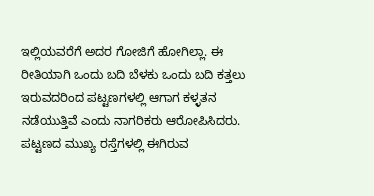ಇಲ್ಲಿಯವರೆಗೆ ಅದರ ಗೋಜಿಗೆ ಹೋಗಿಲ್ಲಾ. ಈ ರೀತಿಯಾಗಿ ಒಂದು ಬದಿ ಬೆಳಕು ಒಂದು ಬದಿ ಕತ್ತಲು ಇರುವದರಿಂದ ಪಟ್ಟಣಗಳಲ್ಲಿ ಆಗಾಗ ಕಳ್ಳತನ ನಡೆಯುತ್ತಿವೆ ಎಂದು ನಾಗರಿಕರು ಆರೋಪಿಸಿದರು.
ಪಟ್ಟಣದ ಮುಖ್ಯ ರಸ್ತೆಗಳಲ್ಲಿ ಈಗಿರುವ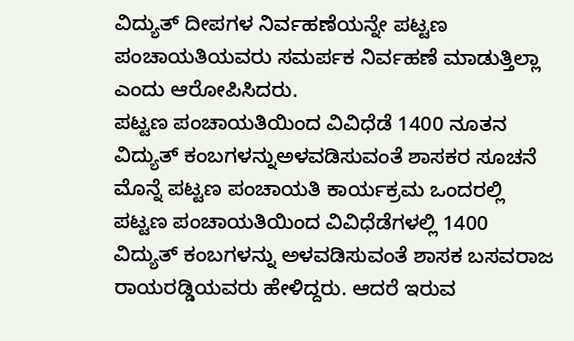ವಿದ್ಯುತ್ ದೀಪಗಳ ನಿರ್ವಹಣೆಯನ್ನೇ ಪಟ್ಟಣ ಪಂಚಾಯತಿಯವರು ಸಮರ್ಪಕ ನಿರ್ವಹಣೆ ಮಾಡುತ್ತಿಲ್ಲಾ ಎಂದು ಆರೋಪಿಸಿದರು.
ಪಟ್ಟಣ ಪಂಚಾಯತಿಯಿಂದ ವಿವಿಧೆಡೆ 1400 ನೂತನ ವಿದ್ಯುತ್ ಕಂಬಗಳನ್ನುಅಳವಡಿಸುವಂತೆ ಶಾಸಕರ ಸೂಚನೆ
ಮೊನ್ನೆ ಪಟ್ಟಣ ಪಂಚಾಯತಿ ಕಾರ್ಯಕ್ರಮ ಒಂದರಲ್ಲಿ ಪಟ್ಟಣ ಪಂಚಾಯತಿಯಿಂದ ವಿವಿಧೆಡೆಗಳಲ್ಲಿ 1400 ವಿದ್ಯುತ್ ಕಂಬಗಳನ್ನು ಅಳವಡಿಸುವಂತೆ ಶಾಸಕ ಬಸವರಾಜ ರಾಯರಡ್ಡಿಯವರು ಹೇಳಿದ್ದರು. ಆದರೆ ಇರುವ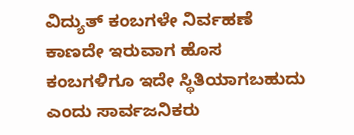ವಿದ್ಯುತ್ ಕಂಬಗಳೇ ನಿರ್ವಹಣೆ ಕಾಣದೇ ಇರುವಾಗ ಹೊಸ ಕಂಬಗಳಿಗೂ ಇದೇ ಸ್ಥಿತಿಯಾಗಬಹುದು ಎಂದು ಸಾರ್ವಜನಿಕರು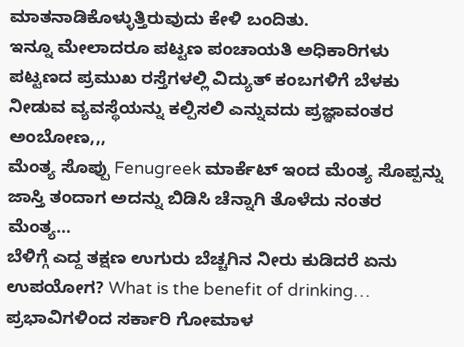ಮಾತನಾಡಿಕೊಳ್ಳುತ್ತಿರುವುದು ಕೇಳಿ ಬಂದಿತು.
ಇನ್ನೂ ಮೇಲಾದರೂ ಪಟ್ಟಣ ಪಂಚಾಯತಿ ಅಧಿಕಾರಿಗಳು ಪಟ್ಟಣದ ಪ್ರಮುಖ ರಸ್ತೆಗಳಲ್ಲಿ ವಿದ್ಯುತ್ ಕಂಬಗಳಿಗೆ ಬೆಳಕು ನೀಡುವ ವ್ಯವಸ್ಥೆಯನ್ನು ಕಲ್ಪಿಸಲಿ ಎನ್ನುವದು ಪ್ರಜ್ಞಾವಂತರ ಅಂಬೋಣ,,,
ಮೆಂತ್ಯ ಸೊಪ್ಪು Fenugreek ಮಾರ್ಕೆಟ್ ಇಂದ ಮೆಂತ್ಯ ಸೊಪ್ಪನ್ನು ಜಾಸ್ತಿ ತಂದಾಗ ಅದನ್ನು ಬಿಡಿಸಿ ಚೆನ್ನಾಗಿ ತೊಳೆದು ನಂತರ ಮೆಂತ್ಯ…
ಬೆಳಿಗ್ಗೆ ಎದ್ದ ತಕ್ಷಣ ಉಗುರು ಬೆಚ್ಚಗಿನ ನೀರು ಕುಡಿದರೆ ಏನು ಉಪಯೋಗ? What is the benefit of drinking…
ಪ್ರಭಾವಿಗಳಿಂದ ಸರ್ಕಾರಿ ಗೋಮಾಳ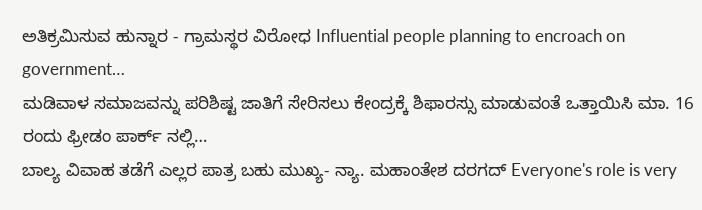ಅತಿಕ್ರಮಿಸುವ ಹುನ್ನಾರ - ಗ್ರಾಮಸ್ಥರ ವಿರೋಧ Influential people planning to encroach on government…
ಮಡಿವಾಳ ಸಮಾಜವನ್ನು ಪರಿಶಿಷ್ಟ ಜಾತಿಗೆ ಸೇರಿಸಲು ಕೇಂದ್ರಕ್ಕೆ ಶಿಫಾರಸ್ಸು ಮಾಡುವಂತೆ ಒತ್ತಾಯಿಸಿ ಮಾ. 16 ರಂದು ಫ್ರೀಡಂ ಪಾರ್ಕ್ ನಲ್ಲಿ…
ಬಾಲ್ಯ ವಿವಾಹ ತಡೆಗೆ ಎಲ್ಲರ ಪಾತ್ರ ಬಹು ಮುಖ್ಯ- ನ್ಯಾ. ಮಹಾಂತೇಶ ದರಗದ್ Everyone's role is very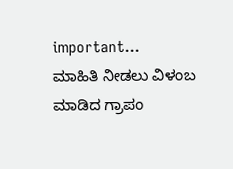important…
ಮಾಹಿತಿ ನೀಡಲು ವಿಳಂಬ ಮಾಡಿದ ಗ್ರಾಪಂ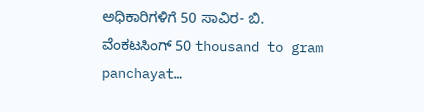ಅಧಿಕಾರಿಗಳಿಗೆ 50 ಸಾವಿರ- ಬಿ. ವೆಂಕಟಸಿಂಗ್ 50 thousand to gram panchayat…